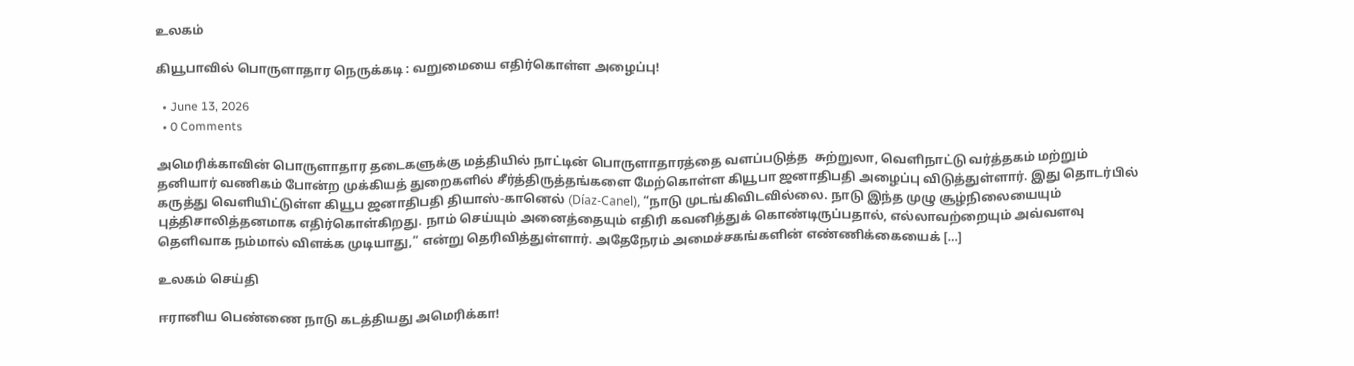உலகம்

கியூபாவில் பொருளாதார நெருக்கடி : வறுமையை எதிர்கொள்ள அழைப்பு!

  • June 13, 2026
  • 0 Comments

அமெரிக்காவின் பொருளாதார தடைகளுக்கு மத்தியில் நாட்டின் பொருளாதாரத்தை வளப்படுத்த  சுற்றுலா, வெளிநாட்டு வர்த்தகம் மற்றும் தனியார் வணிகம் போன்ற முக்கியத் துறைகளில் சீர்த்திருத்தங்களை மேற்கொள்ள கியூபா ஜனாதிபதி அழைப்பு விடுத்துள்ளார். இது தொடர்பில் கருத்து வெளியிட்டுள்ள கியூப ஜனாதிபதி தியாஸ்-கானெல் (Díaz-Canel), “நாடு முடங்கிவிடவில்லை. நாடு இந்த முழு சூழ்நிலையையும் புத்திசாலித்தனமாக எதிர்கொள்கிறது. நாம் செய்யும் அனைத்தையும் எதிரி கவனித்துக் கொண்டிருப்பதால், எல்லாவற்றையும் அவ்வளவு தெளிவாக நம்மால் விளக்க முடியாது,” என்று தெரிவித்துள்ளார். அதேநேரம் அமைச்சகங்களின் எண்ணிக்கையைக் […]

உலகம் செய்தி

ஈரானிய பெண்ணை நாடு கடத்தியது அமெரிக்கா!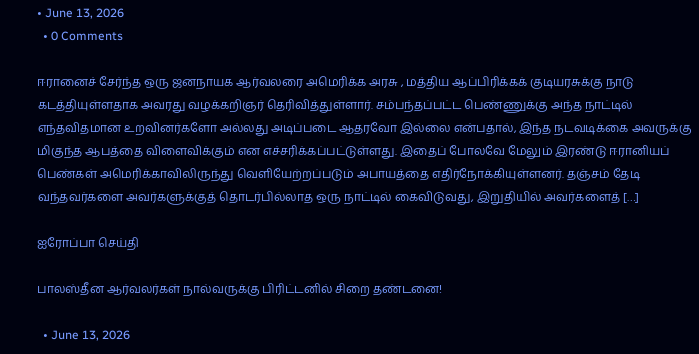• June 13, 2026
  • 0 Comments

ஈரானைச் சேர்ந்த ஒரு ஜனநாயக ஆர்வலரை அமெரிக்க அரசு , மத்திய ஆப்பிரிக்கக் குடியரசுக்கு நாடு கடத்தியுள்ளதாக அவரது வழக்கறிஞர் தெரிவித்துள்ளார். சம்பந்தப்பட்ட பெண்ணுக்கு அந்த நாட்டில் எந்தவிதமான உறவினர்களோ அல்லது அடிப்படை ஆதரவோ இல்லை என்பதால், இந்த நடவடிக்கை அவருக்கு மிகுந்த ஆபத்தை விளைவிக்கும் என எச்சரிக்கப்பட்டுள்ளது. இதைப் போலவே மேலும் இரண்டு ஈரானியப் பெண்கள் அமெரிக்காவிலிருந்து வெளியேற்றப்படும் அபாயத்தை எதிர்நோக்கியுள்ளனர். தஞ்சம் தேடி வந்தவர்களை அவர்களுக்குத் தொடர்பில்லாத ஒரு நாட்டில் கைவிடுவது, இறுதியில் அவர்களைத் […]

ஐரோப்பா செய்தி

பாலஸ்தீன ஆர்வலர்கள் நால்வருக்கு பிரிட்டனில் சிறை தண்டனை!

  • June 13, 2026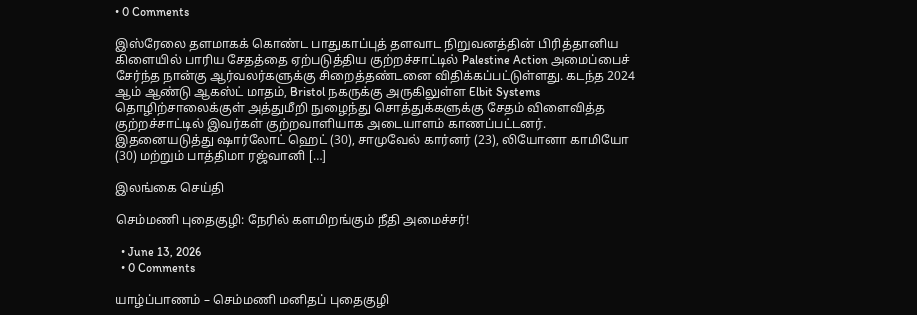• 0 Comments

இஸ்ரேலை தளமாகக் கொண்ட பாதுகாப்புத் தளவாட நிறுவனத்தின் பிரித்தானிய கிளையில் பாரிய சேதத்தை ஏற்படுத்திய குற்றச்சாட்டில் Palestine Action அமைப்பைச் சேர்ந்த நான்கு ஆர்வலர்களுக்கு சிறைத்தண்டனை விதிக்கப்பட்டுள்ளது. கடந்த 2024 ஆம் ஆண்டு ஆகஸ்ட் மாதம், Bristol நகருக்கு அருகிலுள்ள Elbit Systems தொழிற்சாலைக்குள் அத்துமீறி நுழைந்து சொத்துக்களுக்கு சேதம் விளைவித்த குற்றச்சாட்டில் இவர்கள் குற்றவாளியாக அடையாளம் காணப்பட்டனர். இதனையடுத்து ஷார்லோட் ஹெட் (30), சாமுவேல் கார்னர் (23), லியோனா காமியோ (30) மற்றும் பாத்திமா ரஜ்வானி […]

இலங்கை செய்தி

செம்மணி புதைகுழி: நேரில் களமிறங்கும் நீதி அமைச்சர்!

  • June 13, 2026
  • 0 Comments

யாழ்ப்பாணம் – செம்மணி மனிதப் புதைகுழி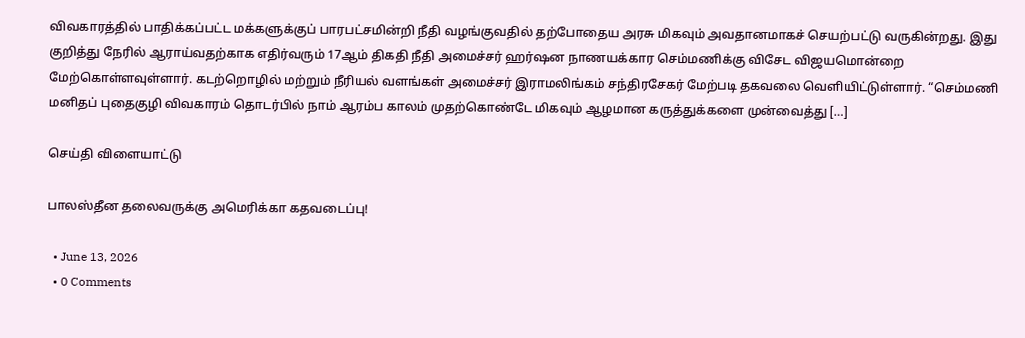விவகாரத்தில் பாதிக்கப்பட்ட மக்களுக்குப் பாரபட்சமின்றி நீதி வழங்குவதில் தற்போதைய அரசு மிகவும் அவதானமாகச் செயற்பட்டு வருகின்றது. இது குறித்து நேரில் ஆராய்வதற்காக எதிர்வரும் 17ஆம் திகதி நீதி அமைச்சர் ஹர்ஷன நாணயக்கார செம்மணிக்கு விசேட விஜயமொன்றை மேற்கொள்ளவுள்ளார். கடற்றொழில் மற்றும் நீரியல் வளங்கள் அமைச்சர் இராமலிங்கம் சந்திரசேகர் மேற்படி தகவலை வெளியிட்டுள்ளார். “செம்மணி மனிதப் புதைகுழி விவகாரம் தொடர்பில் நாம் ஆரம்ப காலம் முதற்கொண்டே மிகவும் ஆழமான கருத்துக்களை முன்வைத்து […]

செய்தி விளையாட்டு

பாலஸ்தீன தலைவருக்கு அமெரிக்கா கதவடைப்பு!

  • June 13, 2026
  • 0 Comments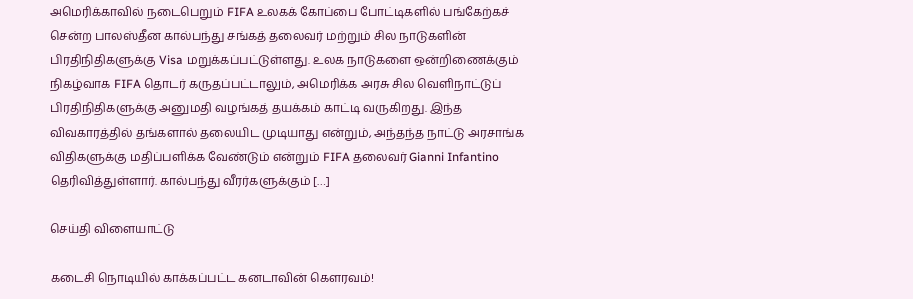அமெரிக்காவில் நடைபெறும் FIFA உலகக் கோப்பை போட்டிகளில் பங்கேற்கச் சென்ற பாலஸ்தீன கால்பந்து சங்கத் தலைவர் மற்றும் சில நாடுகளின் பிரதிநிதிகளுக்கு Visa மறுக்கப்பட்டுள்ளது. உலக நாடுகளை ஒன்றிணைக்கும் நிகழ்வாக FIFA தொடர் கருதப்பட்டாலும், அமெரிக்க அரசு சில வெளிநாட்டுப் பிரதிநிதிகளுக்கு அனுமதி வழங்கத் தயக்கம் காட்டி வருகிறது. இந்த விவகாரத்தில் தங்களால் தலையிட முடியாது என்றும், அந்தந்த நாட்டு அரசாங்க விதிகளுக்கு மதிப்பளிக்க வேண்டும் என்றும் FIFA தலைவர் Gianni Infantino தெரிவித்துள்ளார். கால்பந்து வீரர்களுக்கும் […]

செய்தி விளையாட்டு

கடைசி நொடியில் காக்கப்பட்ட கனடாவின் கௌரவம்!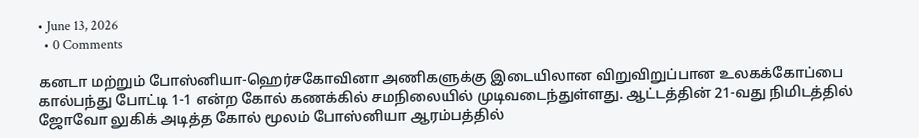• June 13, 2026
  • 0 Comments

கனடா மற்றும் போஸ்னியா-ஹெர்சகோவினா அணிகளுக்கு இடையிலான விறுவிறுப்பான உலகக்கோப்பை கால்பந்து போட்டி 1-1 என்ற கோல் கணக்கில் சமநிலையில் முடிவடைந்துள்ளது. ஆட்டத்தின் 21-வது நிமிடத்தில் ஜோவோ லுகிக் அடித்த கோல் மூலம் போஸ்னியா ஆரம்பத்தில்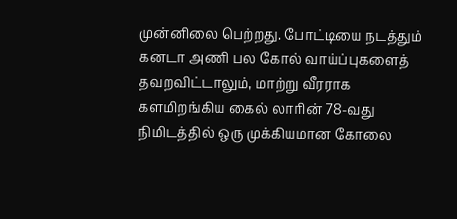முன்னிலை பெற்றது. போட்டியை நடத்தும் கனடா அணி பல கோல் வாய்ப்புகளைத் தவறவிட்டாலும், மாற்று வீரராக களமிறங்கிய கைல் லாரின் 78-வது நிமிடத்தில் ஒரு முக்கியமான கோலை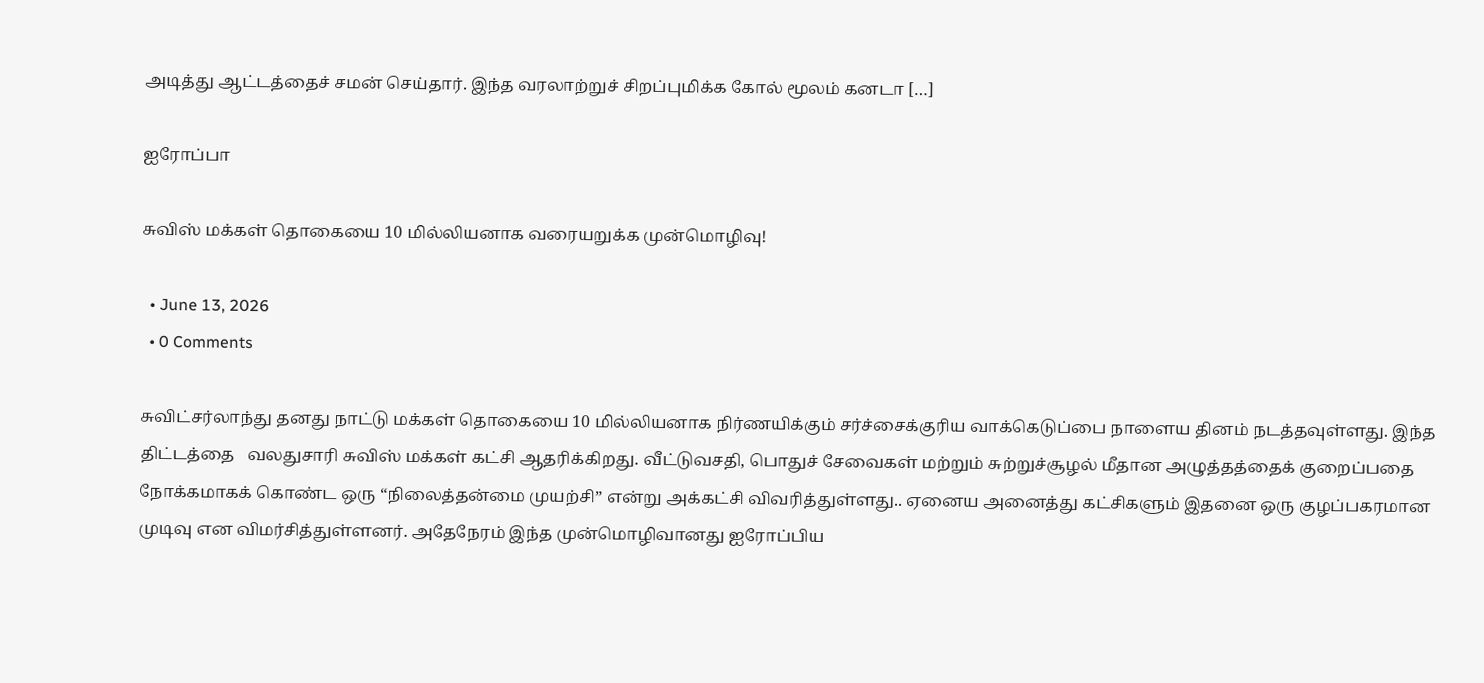அடித்து ஆட்டத்தைச் சமன் செய்தார். இந்த வரலாற்றுச் சிறப்புமிக்க கோல் மூலம் கனடா […]

ஐரோப்பா

சுவிஸ் மக்கள் தொகையை 10 மில்லியனாக வரையறுக்க முன்மொழிவு!

  • June 13, 2026
  • 0 Comments

சுவிட்சர்லாந்து தனது நாட்டு மக்கள் தொகையை 10 மில்லியனாக நிர்ணயிக்கும் சர்ச்சைக்குரிய வாக்கெடுப்பை நாளைய தினம் நடத்தவுள்ளது. இந்த திட்டத்தை   வலதுசாரி சுவிஸ் மக்கள் கட்சி ஆதரிக்கிறது. வீட்டுவசதி, பொதுச் சேவைகள் மற்றும் சுற்றுச்சூழல் மீதான அழுத்தத்தைக் குறைப்பதை நோக்கமாகக் கொண்ட ஒரு “நிலைத்தன்மை முயற்சி” என்று அக்கட்சி விவரித்துள்ளது.. ஏனைய அனைத்து கட்சிகளும் இதனை ஒரு குழப்பகரமான முடிவு என விமர்சித்துள்ளனர். அதேநேரம் இந்த முன்மொழிவானது ஐரோப்பிய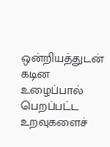ஒன்றியத்துடன் கடின உழைப்பால் பெறப்பட்ட உறவுகளைச்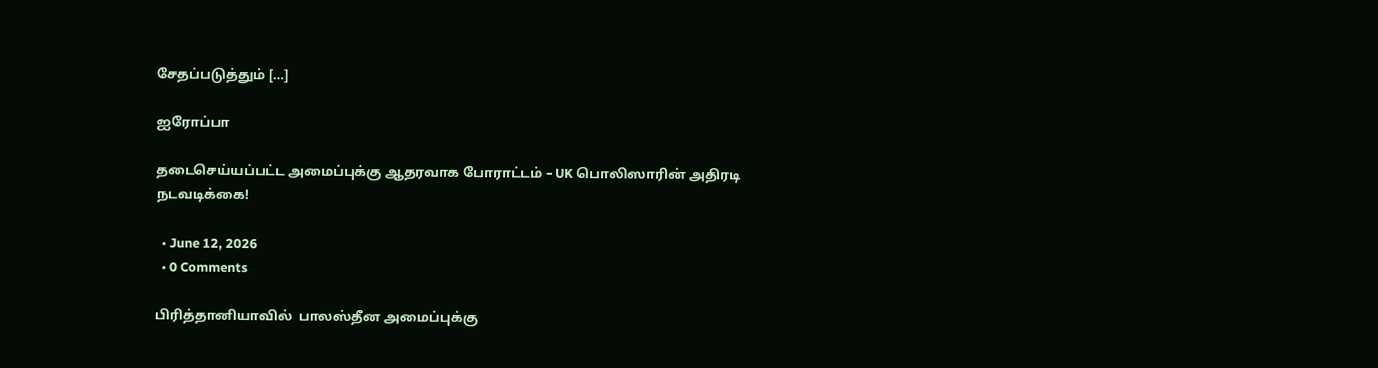சேதப்படுத்தும் […]

ஐரோப்பா

தடைசெய்யப்பட்ட அமைப்புக்கு ஆதரவாக போராட்டம் – UK பொலிஸாரின் அதிரடி நடவடிக்கை!

  • June 12, 2026
  • 0 Comments

பிரித்தானியாவில்  பாலஸ்தீன அமைப்புக்கு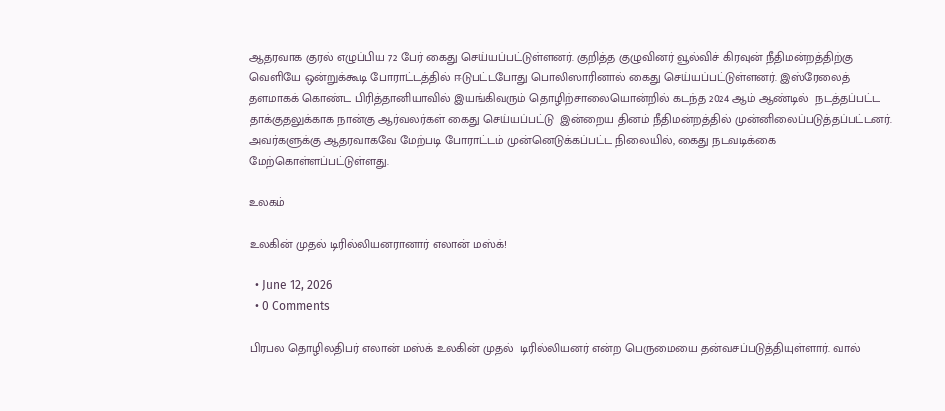ஆதரவாக குரல் எழுப்பிய 72 பேர் கைது செய்யப்பட்டுள்ளனர். குறித்த குழுவினர் வூல்விச் கிரவுன் நீதிமன்றத்திற்கு வெளியே ஒன்றுக்கூடி போராட்டத்தில் ஈடுபட்டபோது பொலிஸாரினால் கைது செய்யப்பட்டுள்ளனர். இஸ்ரேலைத் தளமாகக் கொண்ட பிரித்தானியாவில் இயங்கிவரும் தொழிற்சாலையொன்றில் கடந்த 2024 ஆம் ஆண்டில்  நடத்தப்பட்ட தாக்குதலுக்காக நான்கு ஆர்வலர்கள் கைது செய்யப்பட்டு  இன்றைய தினம் நீதிமன்றத்தில் முன்னிலைப்படுத்தப்பட்டனர். அவர்களுக்கு ஆதரவாகவே மேற்படி போராட்டம் முன்னெடுக்கப்பட்ட நிலையில், கைது நடவடிக்கை மேற்கொள்ளப்பட்டுள்ளது.

உலகம்

உலகின் முதல் டிரில்லியனரானார் எலான் மஸ்க்!

  • June 12, 2026
  • 0 Comments

பிரபல தொழிலதிபர் எலான் மஸ்க் உலகின் முதல்  டிரில்லியனர் என்ற பெருமையை தன்வசப்படுத்தியுள்ளார். வால்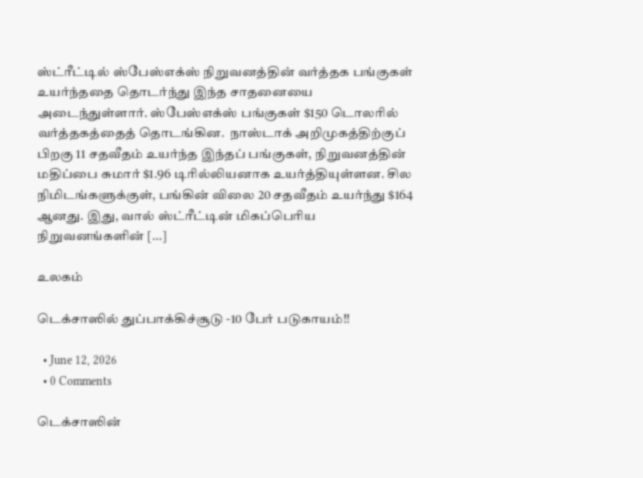ஸ்ட்ரீட்டில் ஸ்பேஸ்எக்ஸ் நிறுவனத்தின் வர்த்தக பங்குகள் உயர்ந்ததை தொடர்ந்து இந்த சாதனையை அடைந்துள்ளார். ஸ்பேஸ்எக்ஸ் பங்குகள் $150 டொலரில் வர்த்தகத்தைத் தொடங்கின.  நாஸ்டாக் அறிமுகத்திற்குப் பிறகு 11 சதவீதம் உயர்ந்த இந்தப் பங்குகள், நிறுவனத்தின் மதிப்பை சுமார் $1.96 டிரில்லியனாக உயர்த்தியுள்ளன. சில நிமிடங்களுக்குள், பங்கின் விலை 20 சதவீதம் உயர்ந்து $164  ஆனது. இது, வால் ஸ்ட்ரீட்டின் மிகப்பெரிய நிறுவனங்களின் […]

உலகம்

டெக்சாஸில் துப்பாக்கிச்சூடு -10 பேர் படுகாயம்!!

  • June 12, 2026
  • 0 Comments

டெக்சாஸின்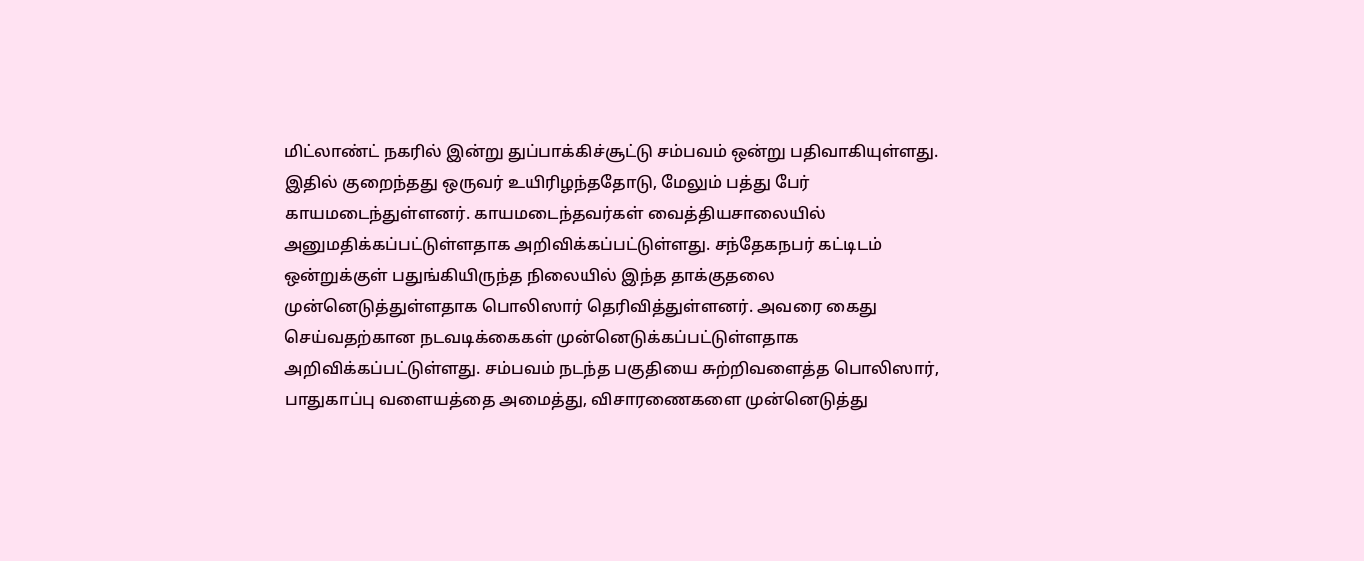மிட்லாண்ட் நகரில் இன்று துப்பாக்கிச்சூட்டு சம்பவம் ஒன்று பதிவாகியுள்ளது. இதில் குறைந்தது ஒருவர் உயிரிழந்ததோடு, மேலும் பத்து பேர் காயமடைந்துள்ளனர். காயமடைந்தவர்கள் வைத்தியசாலையில் அனுமதிக்கப்பட்டுள்ளதாக அறிவிக்கப்பட்டுள்ளது. சந்தேகநபர் கட்டிடம் ஒன்றுக்குள் பதுங்கியிருந்த நிலையில் இந்த தாக்குதலை முன்னெடுத்துள்ளதாக பொலிஸார் தெரிவித்துள்ளனர். அவரை கைது செய்வதற்கான நடவடிக்கைகள் முன்னெடுக்கப்பட்டுள்ளதாக அறிவிக்கப்பட்டுள்ளது. சம்பவம் நடந்த பகுதியை சுற்றிவளைத்த பொலிஸார், பாதுகாப்பு வளையத்தை அமைத்து, விசாரணைகளை முன்னெடுத்து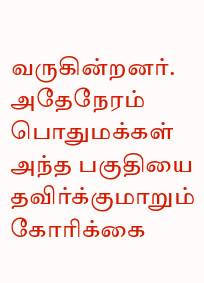வருகின்றனர். அதேநேரம் பொதுமக்கள் அந்த பகுதியை தவிர்க்குமாறும் கோரிக்கை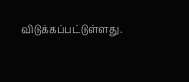விடுக்கப்பட்டுள்ளது.